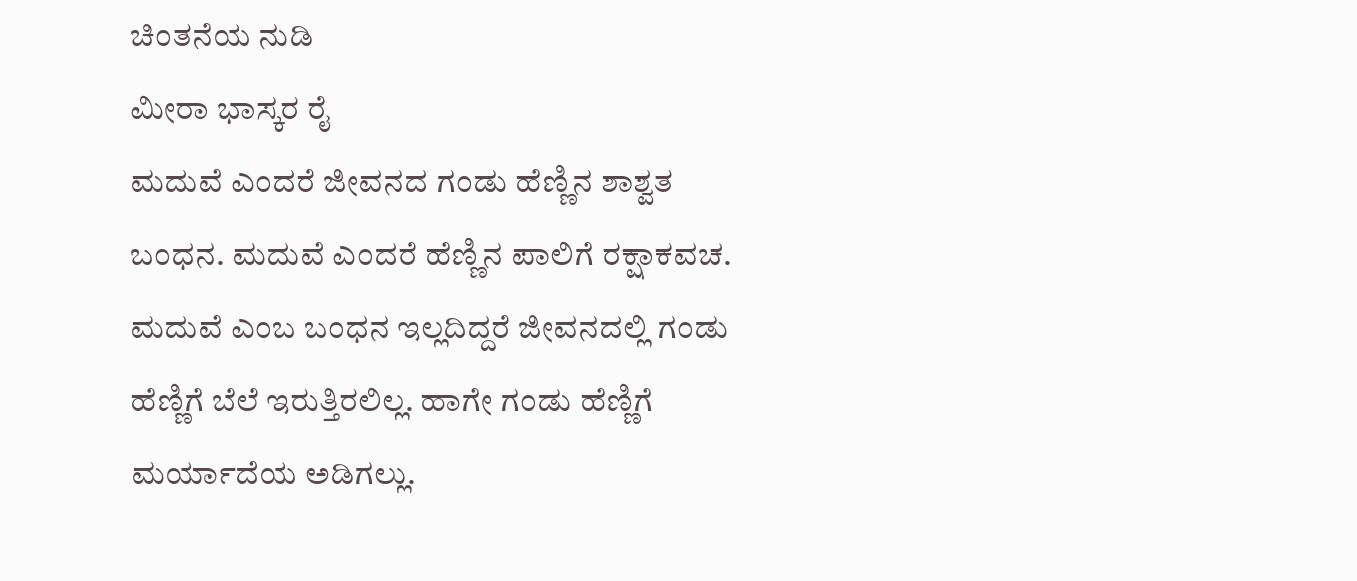ಚಿಂತನೆಯ ನುಡಿ
ಮೀರಾ ಭಾಸ್ಕರ ರೈ
ಮದುವೆ ಎಂದರೆ ಜೀವನದ ಗಂಡು ಹೆಣ್ಣಿನ ಶಾಶ್ವತ ಬಂಧನ. ಮದುವೆ ಎಂದರೆ ಹೆಣ್ಣಿನ ಪಾಲಿಗೆ ರಕ್ಷಾಕವಚ. ಮದುವೆ ಎಂಬ ಬಂಧನ ಇಲ್ಲದಿದ್ದರೆ ಜೀವನದಲ್ಲಿ ಗಂಡು ಹೆಣ್ಣಿಗೆ ಬೆಲೆ ಇರುತ್ತಿರಲಿಲ್ಲ. ಹಾಗೇ ಗಂಡು ಹೆಣ್ಣಿಗೆ ಮರ್ಯಾದೆಯ ಅಡಿಗಲ್ಲು.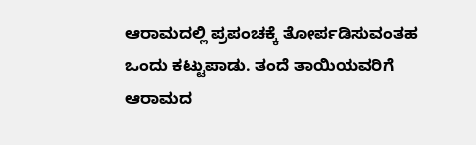ಆರಾಮದಲ್ಲಿ ಪ್ರಪಂಚಕ್ಕೆ ತೋರ್ಪಡಿಸುವಂತಹ ಒಂದು ಕಟ್ಟುಪಾಡು. ತಂದೆ ತಾಯಿಯವರಿಗೆ ಆರಾಮದ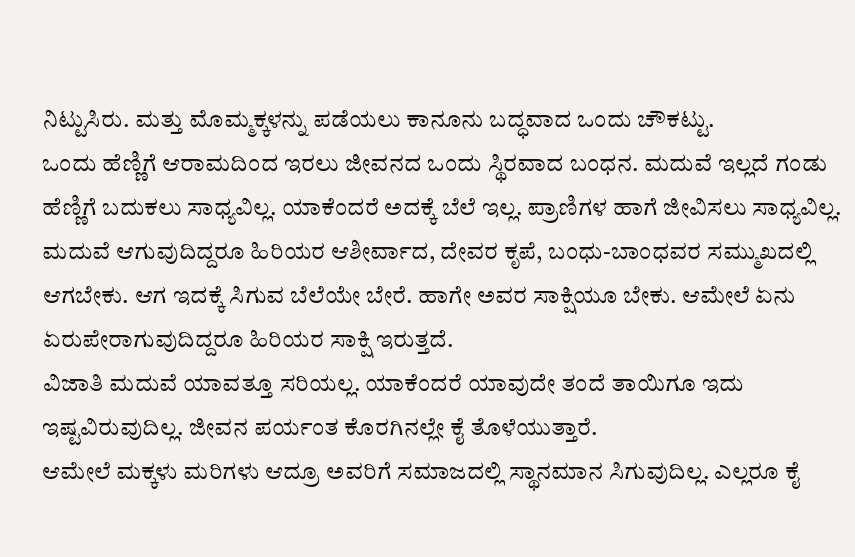ನಿಟ್ಟುಸಿರು. ಮತ್ತು ಮೊಮ್ಮಕ್ಕಳನ್ನು ಪಡೆಯಲು ಕಾನೂನು ಬದ್ಧವಾದ ಒಂದು ಚೌಕಟ್ಟು.
ಒಂದು ಹೆಣ್ಣಿಗೆ ಆರಾಮದಿಂದ ಇರಲು ಜೀವನದ ಒಂದು ಸ್ಥಿರವಾದ ಬಂಧನ. ಮದುವೆ ಇಲ್ಲದೆ ಗಂಡು ಹೆಣ್ಣಿಗೆ ಬದುಕಲು ಸಾಧ್ಯವಿಲ್ಲ. ಯಾಕೆಂದರೆ ಅದಕ್ಕೆ ಬೆಲೆ ಇಲ್ಲ. ಪ್ರಾಣಿಗಳ ಹಾಗೆ ಜೀವಿಸಲು ಸಾಧ್ಯವಿಲ್ಲ.
ಮದುವೆ ಆಗುವುದಿದ್ದರೂ ಹಿರಿಯರ ಆಶೀರ್ವಾದ, ದೇವರ ಕೃಪೆ, ಬಂಧು-ಬಾಂಧವರ ಸಮ್ಮುಖದಲ್ಲಿ ಆಗಬೇಕು. ಆಗ ಇದಕ್ಕೆ ಸಿಗುವ ಬೆಲೆಯೇ ಬೇರೆ. ಹಾಗೇ ಅವರ ಸಾಕ್ಷಿಯೂ ಬೇಕು. ಆಮೇಲೆ ಏನು ಏರುಪೇರಾಗುವುದಿದ್ದರೂ ಹಿರಿಯರ ಸಾಕ್ಷಿ ಇರುತ್ತದೆ.
ವಿಜಾತಿ ಮದುವೆ ಯಾವತ್ತೂ ಸರಿಯಲ್ಲ. ಯಾಕೆಂದರೆ ಯಾವುದೇ ತಂದೆ ತಾಯಿಗೂ ಇದು ಇಷ್ಟವಿರುವುದಿಲ್ಲ. ಜೀವನ ಪರ್ಯಂತ ಕೊರಗಿನಲ್ಲೇ ಕೈ ತೊಳೆಯುತ್ತಾರೆ.
ಆಮೇಲೆ ಮಕ್ಕಳು ಮರಿಗಳು ಆದ್ರೂ ಅವರಿಗೆ ಸಮಾಜದಲ್ಲಿ ಸ್ಥಾನಮಾನ ಸಿಗುವುದಿಲ್ಲ. ಎಲ್ಲರೂ ಕೈ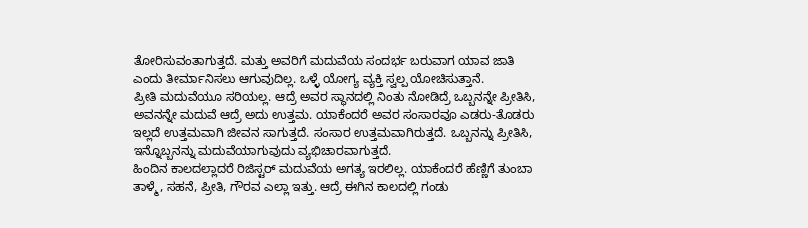ತೋರಿಸುವಂತಾಗುತ್ತದೆ. ಮತ್ತು ಅವರಿಗೆ ಮದುವೆಯ ಸಂದರ್ಭ ಬರುವಾಗ ಯಾವ ಜಾತಿ ಎಂದು ತೀರ್ಮಾನಿಸಲು ಆಗುವುದಿಲ್ಲ. ಒಳ್ಳೆ ಯೋಗ್ಯ ವ್ಯಕ್ತಿ ಸ್ವಲ್ಪ ಯೋಚಿಸುತ್ತಾನೆ.
ಪ್ರೀತಿ ಮದುವೆಯೂ ಸರಿಯಲ್ಲ. ಆದ್ರೆ ಅವರ ಸ್ಥಾನದಲ್ಲಿ ನಿಂತು ನೋಡಿದ್ರೆ ಒಬ್ಬನನ್ನೇ ಪ್ರೀತಿಸಿ, ಅವನನ್ನೇ ಮದುವೆ ಆದ್ರೆ ಅದು ಉತ್ತಮ. ಯಾಕೆಂದರೆ ಅವರ ಸಂಸಾರವೂ ಎಡರು-ತೊಡರು ಇಲ್ಲದೆ ಉತ್ತಮವಾಗಿ ಜೀವನ ಸಾಗುತ್ತದೆ. ಸಂಸಾರ ಉತ್ತಮವಾಗಿರುತ್ತದೆ. ಒಬ್ಬನನ್ನು ಪ್ರೀತಿಸಿ, ಇನ್ನೊಬ್ಬನನ್ನು ಮದುವೆಯಾಗುವುದು ವ್ಯಭಿಚಾರವಾಗುತ್ತದೆ.
ಹಿಂದಿನ ಕಾಲದಲ್ಲಾದರೆ ರಿಜಿಸ್ಟರ್ ಮದುವೆಯ ಅಗತ್ಯ ಇರಲಿಲ್ಲ. ಯಾಕೆಂದರೆ ಹೆಣ್ಣಿಗೆ ತುಂಬಾ ತಾಳ್ಮೆ, ಸಹನೆ, ಪ್ರೀತಿ, ಗೌರವ ಎಲ್ಲಾ ಇತ್ತು. ಆದ್ರೆ ಈಗಿನ ಕಾಲದಲ್ಲಿ ಗಂಡು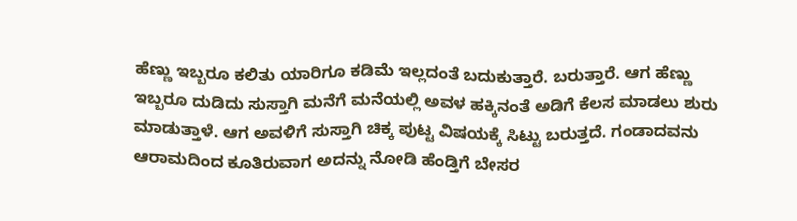ಹೆಣ್ಣು ಇಬ್ಬರೂ ಕಲಿತು ಯಾರಿಗೂ ಕಡಿಮೆ ಇಲ್ಲದಂತೆ ಬದುಕುತ್ತಾರೆ. ಬರುತ್ತಾರೆ. ಆಗ ಹೆಣ್ಣು ಇಬ್ಬರೂ ದುಡಿದು ಸುಸ್ತಾಗಿ ಮನೆಗೆ ಮನೆಯಲ್ಲಿ ಅವಳ ಹಕ್ಕಿನಂತೆ ಅಡಿಗೆ ಕೆಲಸ ಮಾಡಲು ಶುರು ಮಾಡುತ್ತಾಳೆ. ಆಗ ಅವಳಿಗೆ ಸುಸ್ತಾಗಿ ಚಿಕ್ಕ ಪುಟ್ಟ ವಿಷಯಕ್ಕೆ ಸಿಟ್ಟು ಬರುತ್ತದೆ. ಗಂಡಾದವನು ಆರಾಮದಿಂದ ಕೂತಿರುವಾಗ ಅದನ್ನು ನೋಡಿ ಹೆಂಡ್ತಿಗೆ ಬೇಸರ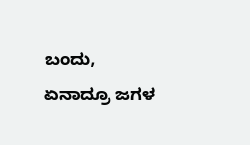ಬಂದು, ಏನಾದ್ರೂ ಜಗಳ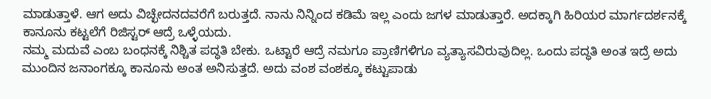ಮಾಡುತ್ತಾಳೆ. ಆಗ ಅದು ವಿಚ್ಛೇದನದವರೆಗೆ ಬರುತ್ತದೆ. ನಾನು ನಿನ್ನಿಂದ ಕಡಿಮೆ ಇಲ್ಲ ಎಂದು ಜಗಳ ಮಾಡುತ್ತಾರೆ. ಅದಕ್ಕಾಗಿ ಹಿರಿಯರ ಮಾರ್ಗದರ್ಶನಕ್ಕೆ ಕಾನೂನು ಕಟ್ಟಲೆಗೆ ರಿಜಿಸ್ಟರ್ ಆದ್ರೆ ಒಳ್ಳೆಯದು.
ನಮ್ಮ ಮದುವೆ ಎಂಬ ಬಂಧನಕ್ಕೆ ನಿಶ್ಚಿತ ಪದ್ಧತಿ ಬೇಕು. ಒಟ್ಟಾರೆ ಆದ್ರೆ ನಮಗೂ ಪ್ರಾಣಿಗಳಿಗೂ ವ್ಯತ್ಯಾಸವಿರುವುದಿಲ್ಲ. ಒಂದು ಪದ್ಧತಿ ಅಂತ ಇದ್ರೆ ಅದು ಮುಂದಿನ ಜನಾಂಗಕ್ಕೂ ಕಾನೂನು ಅಂತ ಅನಿಸುತ್ತದೆ. ಅದು ವಂಶ ವಂಶಕ್ಕೂ ಕಟ್ಟುಪಾಡು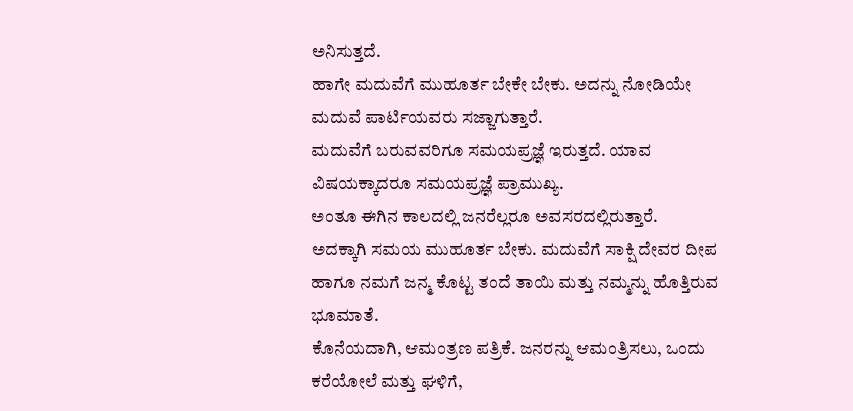ಅನಿಸುತ್ತದೆ.
ಹಾಗೇ ಮದುವೆಗೆ ಮುಹೂರ್ತ ಬೇಕೇ ಬೇಕು. ಅದನ್ನು ನೋಡಿಯೇ ಮದುವೆ ಪಾರ್ಟಿಯವರು ಸಜ್ಜಾಗುತ್ತಾರೆ.
ಮದುವೆಗೆ ಬರುವವರಿಗೂ ಸಮಯಪ್ರಜ್ಞೆ ಇರುತ್ತದೆ. ಯಾವ ವಿಷಯಕ್ಕಾದರೂ ಸಮಯಪ್ರಜ್ಞೆ ಪ್ರಾಮುಖ್ಯ.
ಅಂತೂ ಈಗಿನ ಕಾಲದಲ್ಲಿ ಜನರೆಲ್ಲರೂ ಅವಸರದಲ್ಲಿರುತ್ತಾರೆ.
ಅದಕ್ಕಾಗಿ ಸಮಯ ಮುಹೂರ್ತ ಬೇಕು. ಮದುವೆಗೆ ಸಾಕ್ಷಿ ದೇವರ ದೀಪ ಹಾಗೂ ನಮಗೆ ಜನ್ಮ ಕೊಟ್ಟ ತಂದೆ ತಾಯಿ ಮತ್ತು ನಮ್ಮನ್ನು ಹೊತ್ತಿರುವ ಭೂಮಾತೆ.
ಕೊನೆಯದಾಗಿ, ಆಮಂತ್ರಣ ಪತ್ರಿಕೆ. ಜನರನ್ನು ಆಮಂತ್ರಿಸಲು, ಒಂದು ಕರೆಯೋಲೆ ಮತ್ತು ಘಳಿಗೆ,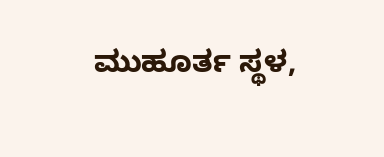ಮುಹೂರ್ತ ಸ್ಥಳ,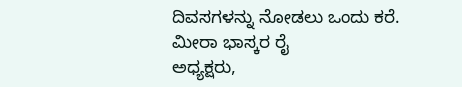ದಿವಸಗಳನ್ನು ನೋಡಲು ಒಂದು ಕರೆ.
ಮೀರಾ ಭಾಸ್ಕರ ರೈ
ಅಧ್ಯಕ್ಷರು,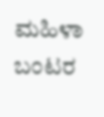ಮಹಿಳಾ ಬಂಟರ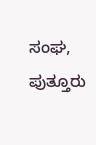ಸಂಘ, ಪುತ್ತೂರು